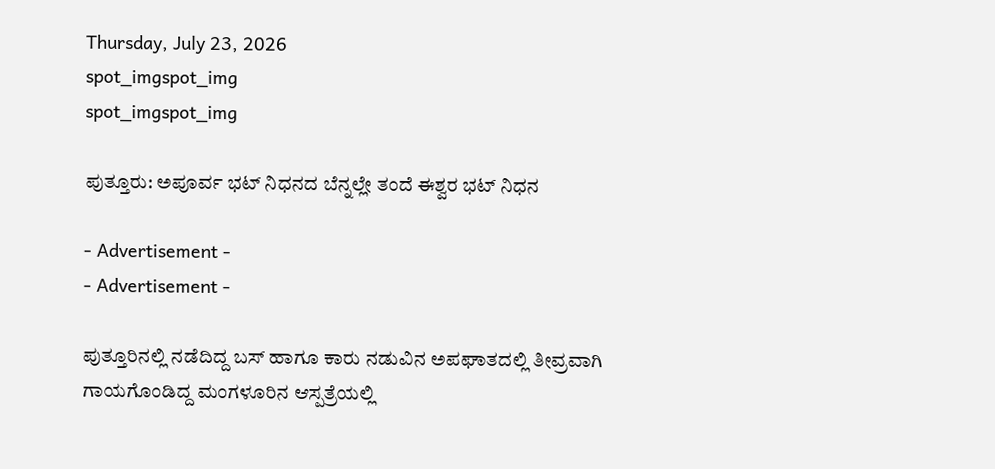Thursday, July 23, 2026
spot_imgspot_img
spot_imgspot_img

ಪುತ್ತೂರು: ಅಪೂರ್ವ ಭಟ್‌ ನಿಧನದ ಬೆನ್ನಲ್ಲೇ ತಂದೆ ಈಶ್ವರ ಭಟ್‌ ನಿಧನ

- Advertisement -
- Advertisement -

ಪುತ್ತೂರಿನಲ್ಲಿ ನಡೆದಿದ್ದ ಬಸ್ ಹಾಗೂ ಕಾರು ನಡುವಿನ ಅಪಘಾತದಲ್ಲಿ ತೀವ್ರವಾಗಿ ಗಾಯಗೊಂಡಿದ್ದ ಮಂಗಳೂರಿನ ಆಸ್ಪತ್ರೆಯಲ್ಲಿ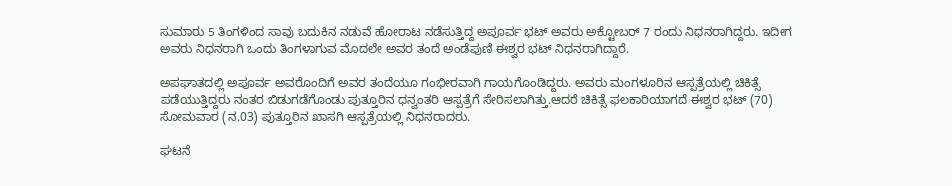ಸುಮಾರು 5 ತಿಂಗಳಿಂದ ಸಾವು ಬದುಕಿನ ನಡುವೆ ಹೋರಾಟ ನಡೆಸುತ್ತಿದ್ದ ಅಪೂರ್ವ ಭಟ್ ಅವರು ಅಕ್ಟೋಬರ್ 7 ರಂದು ನಿಧನರಾಗಿದ್ದರು. ಇದೀಗ ಅವರು ನಿಧನರಾಗಿ ಒಂದು ತಿಂಗಳಾಗುವ ಮೊದಲೇ ಅವರ ತಂದೆ ಅಂಡೆಪುಣಿ ಈಶ್ವರ ಭಟ್ ನಿಧನರಾಗಿದ್ದಾರೆ.

ಅಪಘಾತದಲ್ಲಿ ಅಪೂರ್ವ ಅವರೊಂದಿಗೆ ಅವರ ತಂದೆಯೂ ಗಂಭೀರವಾಗಿ ಗಾಯಗೊಂಡಿದ್ದರು. ಅವರು ಮಂಗಳೂರಿನ ಆಸ್ಪತ್ರೆಯಲ್ಲಿ ಚಿಕಿತ್ಸೆ ಪಡೆಯುತ್ತಿದ್ದರು ನಂತರ ಬಿಡುಗಡೆಗೊಂಡು ಪುತ್ತೂರಿನ ಧನ್ವಂತರಿ ಆಸ್ಪತ್ರೆಗೆ ಸೇರಿಸಲಾಗಿತ್ತು.ಆದರೆ ಚಿಕಿತ್ಸೆ ಫಲಕಾರಿಯಾಗದೆ ಈಶ್ವರ ಭಟ್ (70) ಸೋಮವಾರ (ನ.03) ಪುತ್ತೂರಿನ ಖಾಸಗಿ ಆಸ್ಪತ್ರೆಯಲ್ಲಿ ನಿಧನರಾದರು.

ಘಟನೆ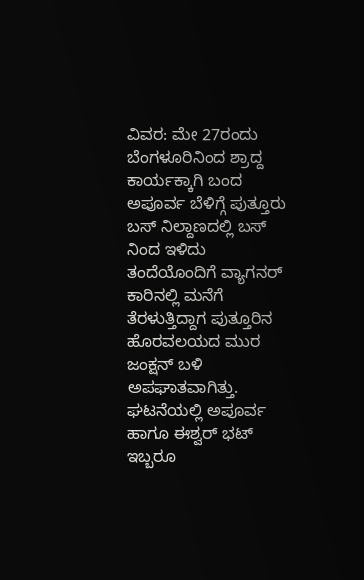ವಿವರ: ಮೇ 27ರಂದು ಬೆಂಗಳೂರಿನಿಂದ ಶ್ರಾದ್ದ ಕಾರ್ಯಕ್ಕಾಗಿ ಬಂದ ಅಪೂರ್ವ ಬೆಳಿಗ್ಗೆ ಪುತ್ತೂರು ಬಸ್ ನಿಲ್ದಾಣದಲ್ಲಿ ಬಸ್ ನಿಂದ ಇಳಿದು ತಂದೆಯೊಂದಿಗೆ ವ್ಯಾಗನರ್ ಕಾರಿನಲ್ಲಿ ಮನೆಗೆ ತೆರಳುತ್ತಿದ್ದಾಗ ಪುತ್ತೂರಿನ ಹೊರವಲಯದ ಮುರ ಜಂಕ್ಷನ್ ಬಳಿ ಅಪಘಾತವಾಗಿತ್ತು. ಘಟನೆಯಲ್ಲಿ ಅಪೂರ್ವ ಹಾಗೂ ಈಶ್ವರ್ ಭಟ್ ಇಬ್ಬರೂ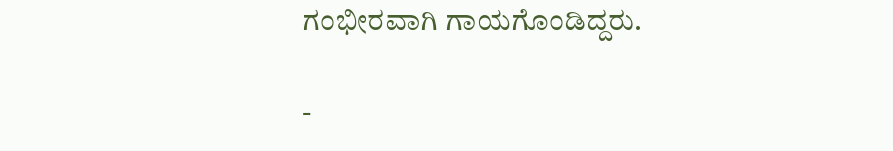ಗಂಭೀರವಾಗಿ ಗಾಯಗೊಂಡಿದ್ದರು.

-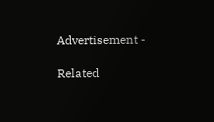Advertisement -

Related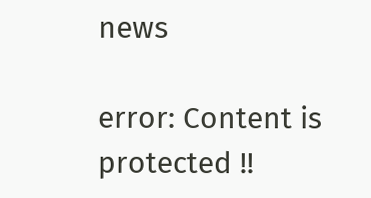news

error: Content is protected !!